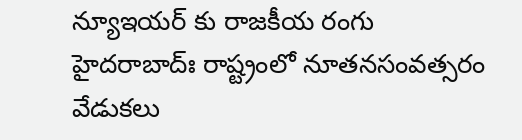న్యూఇయర్ కు రాజకీయ రంగు
హైదరాబాద్ః రాష్ట్రంలో నూతనసంవత్సరం వేడుకలు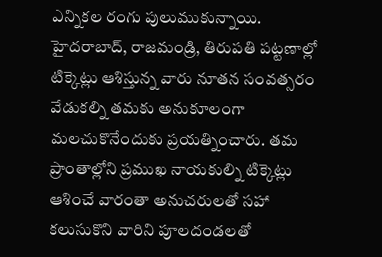ఎన్నికల రంగు పులుముకున్నాయి. హైదరాబాద్, రాజమండ్రి, తిరుపతి పట్టణాల్లో టిక్కెట్లు ఆశిస్తున్న వారు నూతన సంవత్సరం వేడుకల్ని తమకు అనుకూలంగా మలచుకొనేందుకు ప్రయత్నించారు. తమ ప్రాంతాల్లోని ప్రముఖ నాయకుల్ని టిక్కెట్లు ఆశించే వారంతా అనుచరులతో సహా కలుసుకొని వారిని పూలదండలతో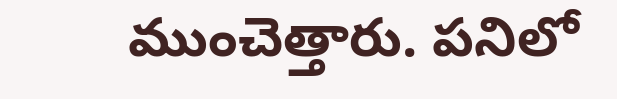ముంచెత్తారు. పనిలో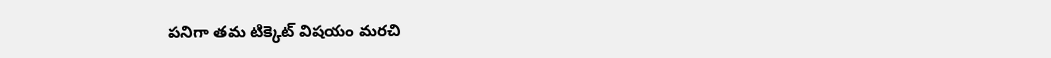పనిగా తమ టిక్కెట్ విషయం మరచి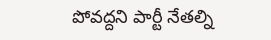పోవద్దని పార్టీ నేతల్ని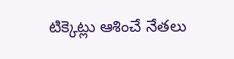టిక్కెట్లు ఆశించే నేతలు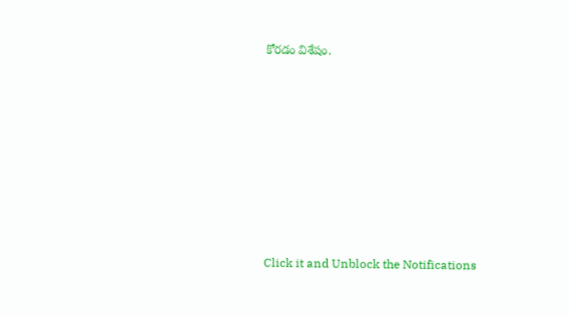కోరడం విశేషం.












Click it and Unblock the Notifications